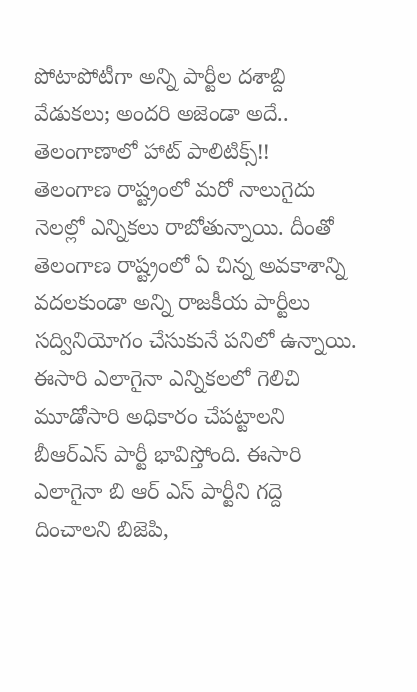పోటాపోటీగా అన్ని పార్టీల దశాబ్ది వేడుకలు; అందరి అజెండా అదే.. తెలంగాణాలో హాట్ పాలిటిక్స్!!
తెలంగాణ రాష్ట్రంలో మరో నాలుగైదు నెలల్లో ఎన్నికలు రాబోతున్నాయి. దీంతో తెలంగాణ రాష్ట్రంలో ఏ చిన్న అవకాశాన్ని వదలకుండా అన్ని రాజకీయ పార్టీలు సద్వినియోగం చేసుకునే పనిలో ఉన్నాయి. ఈసారి ఎలాగైనా ఎన్నికలలో గెలిచి మూడోసారి అధికారం చేపట్టాలని బీఆర్ఎస్ పార్టీ భావిస్తోంది. ఈసారి ఎలాగైనా బి ఆర్ ఎస్ పార్టీని గద్దె దించాలని బిజెపి,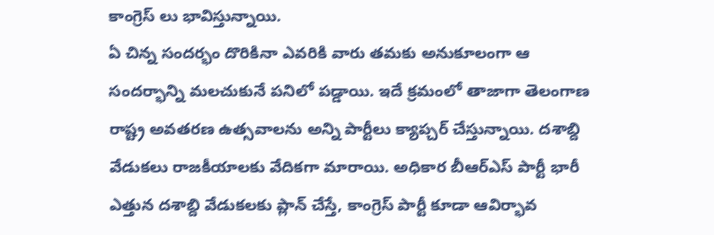కాంగ్రెస్ లు భావిస్తున్నాయి.
ఏ చిన్న సందర్భం దొరికినా ఎవరికి వారు తమకు అనుకూలంగా ఆ సందర్భాన్ని మలచుకునే పనిలో పడ్డాయి. ఇదే క్రమంలో తాజాగా తెలంగాణ రాష్ట్ర అవతరణ ఉత్సవాలను అన్ని పార్టీలు క్యాప్చర్ చేస్తున్నాయి. దశాబ్ది వేడుకలు రాజకీయాలకు వేదికగా మారాయి. అధికార బీఆర్ఎస్ పార్టీ భారీ ఎత్తున దశాబ్ది వేడుకలకు ప్లాన్ చేస్తే, కాంగ్రెస్ పార్టీ కూడా ఆవిర్భావ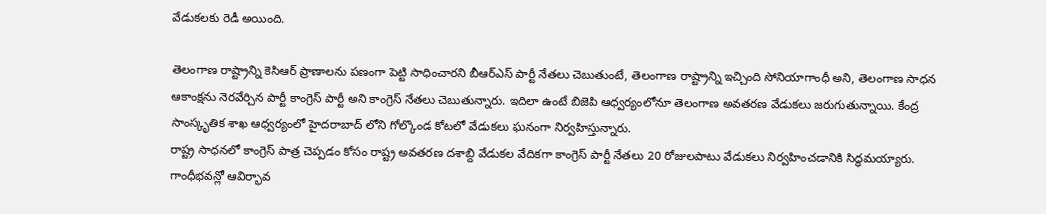వేడుకలకు రెడీ అయింది.

తెలంగాణ రాష్ట్రాన్ని కెసిఆర్ ప్రాణాలను పణంగా పెట్టి సాధించారని బీఆర్ఎస్ పార్టీ నేతలు చెబుతుంటే, తెలంగాణ రాష్ట్రాన్ని ఇచ్చింది సోనియాగాంధీ అని, తెలంగాణ సాధన ఆకాంక్షను నెరవేర్చిన పార్టీ కాంగ్రెస్ పార్టీ అని కాంగ్రెస్ నేతలు చెబుతున్నారు. ఇదిలా ఉంటే బిజెపి ఆధ్వర్యంలోనూ తెలంగాణ అవతరణ వేడుకలు జరుగుతున్నాయి. కేంద్ర సాంస్కృతిక శాఖ ఆధ్వర్యంలో హైదరాబాద్ లోని గోల్కొండ కోటలో వేడుకలు ఘనంగా నిర్వహిస్తున్నారు.
రాష్ట్ర సాధనలో కాంగ్రెస్ పాత్ర చెప్పడం కోసం రాష్ట్ర అవతరణ దశాబ్ది వేడుకల వేదికగా కాంగ్రెస్ పార్టీ నేతలు 20 రోజులపాటు వేడుకలు నిర్వహించడానికి సిద్ధమయ్యారు. గాంధీభవన్లో ఆవిర్భావ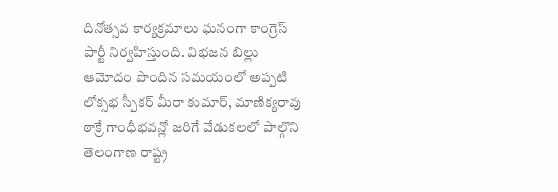దినోత్సవ కార్యక్రమాలు ఘనంగా కాంగ్రెస్ పార్టీ నిర్వహిస్తుంది. విభజన బిల్లు ఆమోదం పొందిన సమయంలో అప్పటి లోక్సభ స్పీకర్ మీరా కుమార్, మాణిక్యరావు ఠాక్రే గాంధీభవన్లో జరిగే వేడుకలలో పాల్గొని తెలంగాణ రాష్ట్ర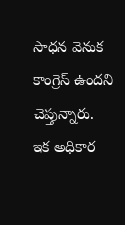సాధన వెనుక కాంగ్రెస్ ఉందని చెప్తున్నారు.
ఇక అధికార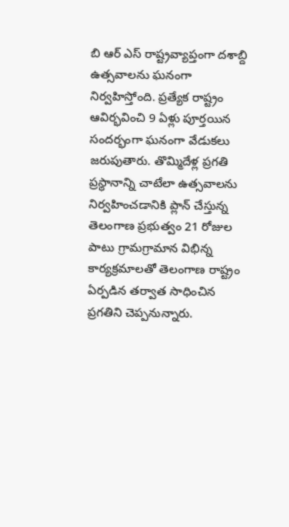బి ఆర్ ఎస్ రాష్ట్రవ్యాప్తంగా దశాబ్ది ఉత్సవాలను ఘనంగా నిర్వహిస్తోంది. ప్రత్యేక రాష్ట్రం ఆవిర్భవించి 9 ఏళ్లు పూర్తయిన సందర్భంగా ఘనంగా వేడుకలు జరుపుతారు. తొమ్మిదేళ్ల ప్రగతి ప్రస్థానాన్ని చాటేలా ఉత్సవాలను నిర్వహించడానికి ప్లాన్ చేస్తున్న తెలంగాణ ప్రభుత్వం 21 రోజుల పాటు గ్రామగ్రామాన విభిన్న కార్యక్రమాలతో తెలంగాణ రాష్ట్రం ఏర్పడిన తర్వాత సాధించిన ప్రగతిని చెప్పనున్నారు.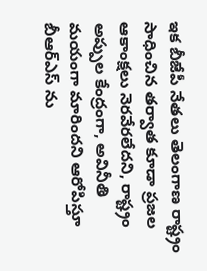ఇక బీజేపీ నేతలు తెలంగాణ రాష్ట్రం సాధించిన తర్వాత కూడా ప్రజల ఆకాంక్షలు నెరవేరలేదని, రాష్ట్రం అప్పుల కేంద్రంగా, అవినీతి మయంగా మారిందని ఆరోపిస్తూ బీఆర్ఎస్ ను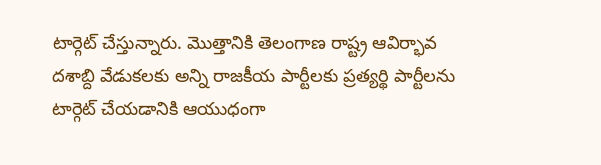టార్గెట్ చేస్తున్నారు. మొత్తానికి తెలంగాణ రాష్ట్ర ఆవిర్భావ దశాబ్ది వేడుకలకు అన్ని రాజకీయ పార్టీలకు ప్రత్యర్థి పార్టీలను టార్గెట్ చేయడానికి ఆయుధంగా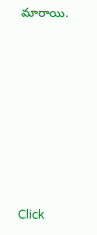మారాయి.












Click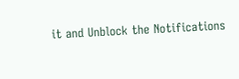it and Unblock the Notifications